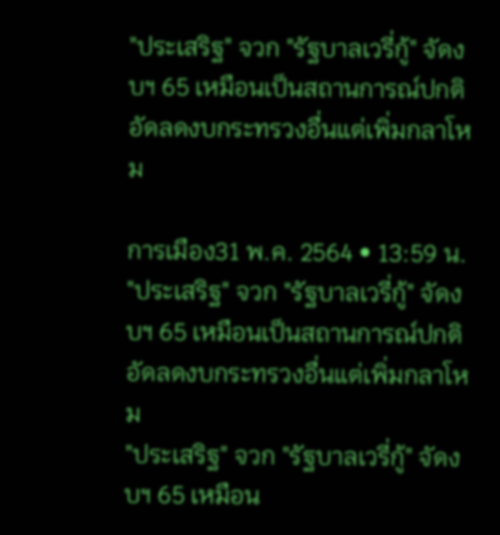"ประเสริฐ" จวก "รัฐบาลเวรี่กู้" จัดงบฯ 65 เหมือนเป็นสถานการณ์ปกติ อัดลดงบกระทรวงอื่นแต่เพิ่มกลาโหม

การเมือง31 พ.ค. 2564 • 13:59 น.
"ประเสริฐ" จวก "รัฐบาลเวรี่กู้" จัดงบฯ 65 เหมือนเป็นสถานการณ์ปกติ อัดลดงบกระทรวงอื่นแต่เพิ่มกลาโหม
"ประเสริฐ" จวก "รัฐบาลเวรี่กู้" จัดงบฯ 65 เหมือน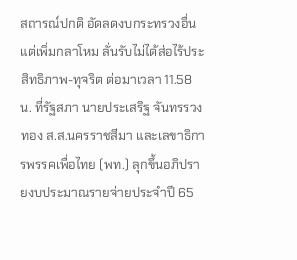สถารณ์ปกติ อัดลดงบกระทรวงอื่นแต่เพิ่มกลาโหม ลั่นรับไม่ได้ส่อไร้ประสิทธิภาพ-ทุจริต ต่อมาเวลา 11.58 น. ที่รัฐสภา นายประเสริฐ จันทรรวงทอง ส.ส.นครราชสีมา และเลขาธิการพรรคเพื่อไทย (พท.) ลุกขึ้นอภิปรายงบประมาณรายจ่ายประจำปี 65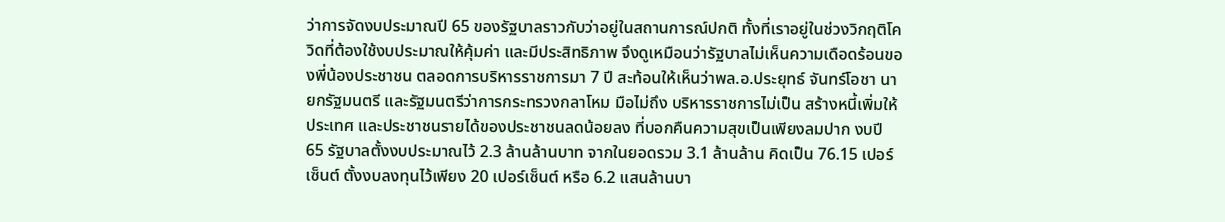ว่าการจัดงบประมาณปี 65 ของรัฐบาลราวกับว่าอยู่ในสถานการณ์ปกติ ทั้งที่เราอยู่ในช่วงวิกฤติโควิดที่ต้องใช้งบประมาณให้คุ้มค่า และมีประสิทธิภาพ จึงดูเหมือนว่ารัฐบาลไม่เห็นความเดือดร้อนของพี่น้องประชาชน ตลอดการบริหารราชการมา 7 ปี สะท้อนให้เห็นว่าพล.อ.ประยุทธ์ จันทร์โอชา นายกรัฐมนตรี และรัฐมนตรีว่าการกระทรวงกลาโหม มือไม่ถึง บริหารราชการไม่เป็น สร้างหนี้เพิ่มให้ประเทศ และประชาชนรายได้ของประชาชนลดน้อยลง ที่บอกคืนความสุขเป็นเพียงลมปาก งบปี 65 รัฐบาลตั้งงบประมาณไว้ 2.3 ล้านล้านบาท จากในยอดรวม 3.1 ล้านล้าน คิดเป็น 76.15 เปอร์เซ็นต์ ตั้งงบลงทุนไว้เพียง 20 เปอร์เซ็นต์ หรือ 6.2 แสนล้านบา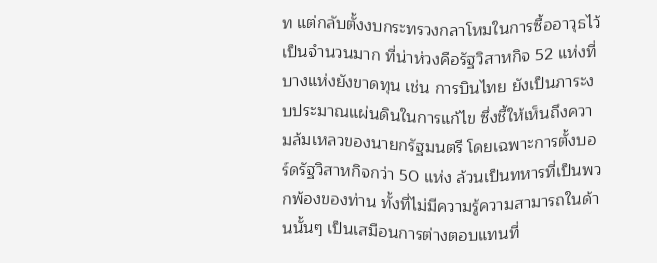ท แต่กลับตั้งงบกระทรวงกลาโหมในการซื้ออาวุธไว้เป็นจำนวนมาก ที่น่าห่วงคือรัฐวิสาหกิจ 52 แห่งที่บางแห่งยังขาดทุน เช่น การบินไทย ยังเป็นภาระงบประมาณแผ่นดินในการแก้ไข ซึ่งชี้ให้เห็นถึงความล้มเหลวของนายกรัฐมนตรี โดยเฉพาะการตั้งบอร์ดรัฐวิสาหกิจกว่า 50 แห่ง ล้วนเป็นทหารที่เป็นพวกพ้องของท่าน ทั้งที่ไม่มีความรู้ความสามารถในด้านนั้นๆ เป็นเสมือนการต่างตอบแทนที่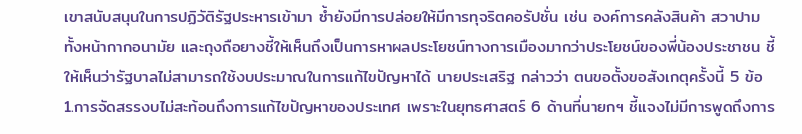เขาสนับสนุนในการปฏิวัติรัฐประหารเข้ามา ซ้ำยังมีการปล่อยให้มีการทุจริตคอรัปชั่น เช่น องค์การคลังสินค้า สวาปามทั้งหน้ากากอนามัย และถุงถือยางชี้ให้เห็นถึงเป็นการหาผลประโยชน์ทางการเมืองมากว่าประโยชน์ของพี่น้องประชาชน ชี้ให้เห็นว่ารัฐบาลไม่สามารถใช้งบประมาณในการแก้ไขปัญหาได้ นายประเสริฐ กล่าวว่า ตนขอตั้งขอสังเกตุครั้งนี้ 5 ข้อ 1.การจัดสรรงบไม่สะท้อนถึงการแก้ไขปัญหาของประเทศ เพราะในยุทธศาสตร์ 6 ด้านที่นายกฯ ชี้แจงไม่มีการพูดถึงการ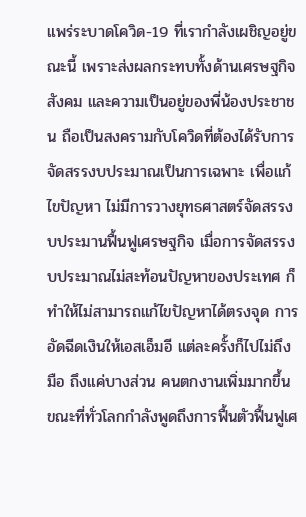แพร่ระบาดโควิด-19 ที่เรากำลังเผชิญอยู่ขณะนี้ เพราะส่งผลกระทบทั้งด้านเศรษฐกิจ สังคม และความเป็นอยู่ของพี่น้องประชาชน ถือเป็นสงครามกับโควิดที่ต้องได้รับการจัดสรรงบประมาณเป็นการเฉพาะ เพื่อแก้ไขปัญหา ไม่มีการวางยุทธศาสตร์จัดสรรงบประมานฟื้นฟูเศรษฐกิจ เมื่อการจัดสรรงบประมาณไม่สะท้อนปัญหาของประเทศ ก็ทำให้ไม่สามารถแก้ไขปัญหาได้ตรงจุด การอัดฉีดเงินให้เอสเอ็มอี แต่ละครั้งก็ไปไม่ถึงมือ ถึงแค่บางส่วน คนตกงานเพิ่มมากขึ้น ขณะที่ทั่วโลกกำลังพูดถึงการฟื้นตัวฟื้นฟูเศ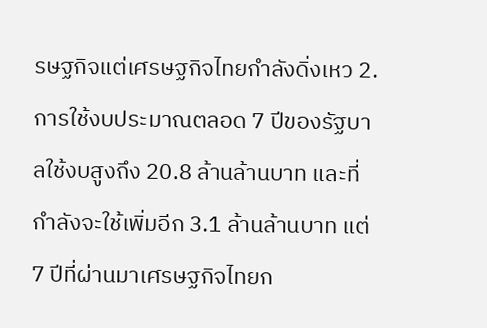รษฐกิจแต่เศรษฐกิจไทยกำลังดิ่งเหว 2. การใช้งบประมาณตลอด 7 ปีของรัฐบาลใช้งบสูงถึง 20.8 ล้านล้านบาท และที่กำลังจะใช้เพิ่มอีก 3.1 ล้านล้านบาท แต่ 7 ปีที่ผ่านมาเศรษฐกิจไทยก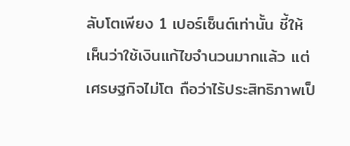ลับโตเพียง 1 เปอร์เซ็นต์เท่านั้น ชี้ให้เห็นว่าใช้เงินแก้ไขจำนวนมากแล้ว แต่เศรษฐกิจไม่โต ถือว่าไร้ประสิทธิภาพเป็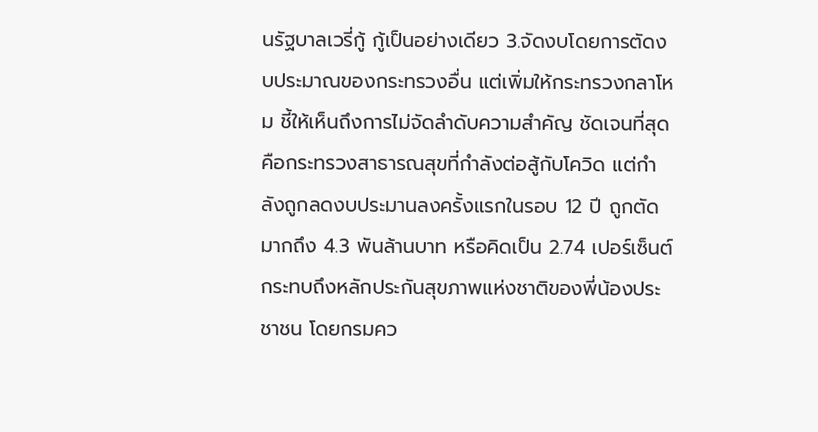นรัฐบาลเวรี่กู้ กู้เป็นอย่างเดียว 3.จัดงบโดยการตัดงบประมาณของกระทรวงอื่น แต่เพิ่มให้กระทรวงกลาโหม ชี้ให้เห็นถึงการไม่จัดลำดับความสำคัญ ชัดเจนที่สุดคือกระทรวงสาธารณสุขที่กำลังต่อสู้กับโควิด แต่กำลังถูกลดงบประมานลงครั้งแรกในรอบ 12 ปี ถูกตัดมากถึง 4.3 พันล้านบาท หรือคิดเป็น 2.74 เปอร์เซ็นต์ กระทบถึงหลักประกันสุขภาพแห่งชาติของพี่น้องประชาชน โดยกรมคว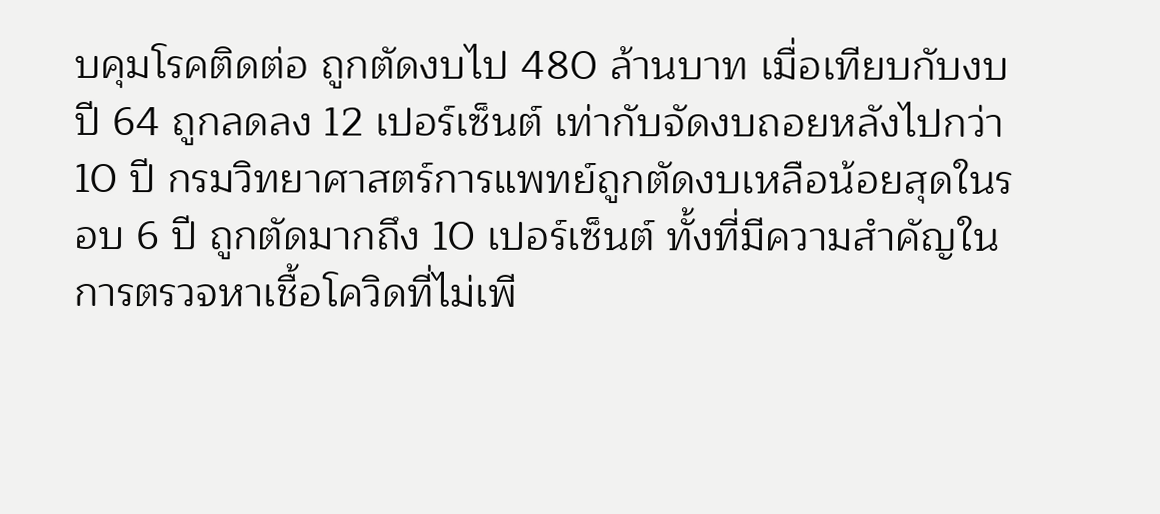บคุมโรคติดต่อ ถูกตัดงบไป 480 ล้านบาท เมื่อเทียบกับงบปี 64 ถูกลดลง 12 เปอร์เซ็นต์ เท่ากับจัดงบถอยหลังไปกว่า 10 ปี กรมวิทยาศาสตร์การแพทย์ถูกตัดงบเหลือน้อยสุดในรอบ 6 ปี ถูกตัดมากถึง 10 เปอร์เซ็นต์ ทั้งที่มีความสำคัญในการตรวจหาเชื้อโควิดที่ไม่เพี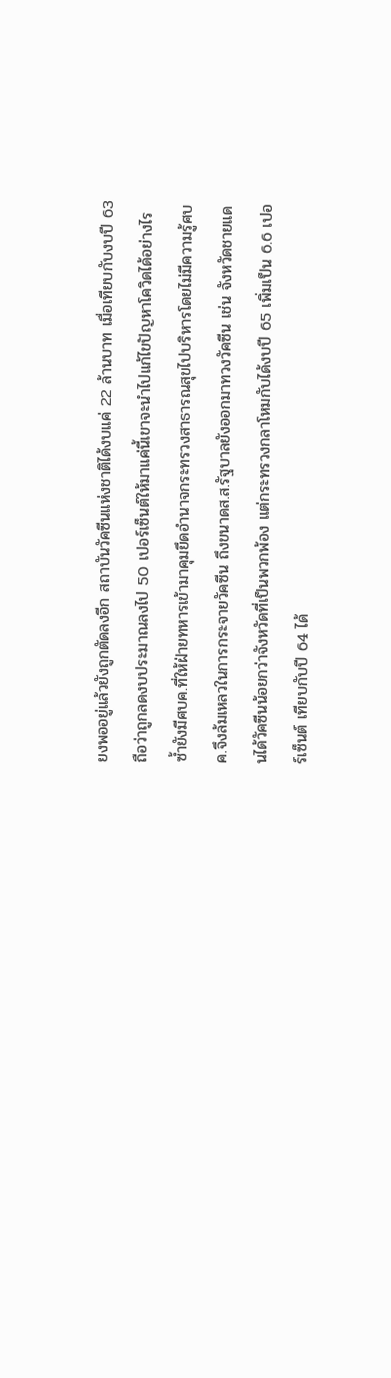ยงพออยู่แล้วยังถูกตัดลงอีก สถาบันวัคซีนแห่งชาติได้งบแค่ 22 ล้านบาท เมื่อเทียบกับงบปี 63 ถือว่าถูกลดงบประมาณลงไป 50 เปอร์เซ็นต์ให้มาแค่นี้เขาจะนำไปแก้ไขปัญหาโควิดได้อย่างไร ซ้ำยังมีศบค.ที่ให้ฝ่ายทหารเข้ามาคุมยึดอำนาจกระทรวงสาธารณสุขไปบริหารโดยไม่มีความรู้ศบค.จึงล้มเหลวในการกระจายวัคซีน ถึงขนาดส.ส.รัฐบาลยังออกมาทวงวัคซีน เช่น จังหวัดชายแดนได้วัคซีนน้อยกว่าจังหวัดที่เป็นพวกพ้อง แต่กระทรวงกลาโหมกับได้งบปี 65 เพิ่มเป็น 6.6 เปอร์เซ็นต์ เทียบกับปี 64 ได้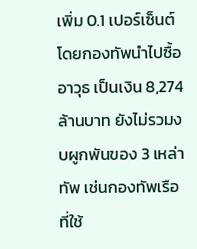เพิ่ม 0.1 เปอร์เซ็นต์ โดยกองทัพนำไปซื้ออาวุธ เป็นเงิน 8,274 ล้านบาท ยังไม่รวมงบผูกพันของ 3 เหล่าทัพ เช่นกองทัพเรือที่ใช้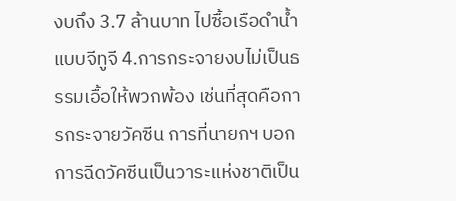งบถึง 3.7 ล้านบาท ไปซื้อเรือดำน้ำแบบจีทูจี 4.การกระจายงบไม่เป็นธรรมเอื้อให้พวกพ้อง เช่นที่สุดคือการกระจายวัคซีน การที่นายกฯ บอกการฉีดวัคซีนเป็นวาระแห่งชาติเป็น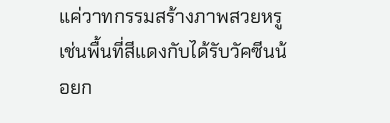แค่วาทกรรมสร้างภาพสวยหรู เช่นพื้นที่สีแดงกับได้รับวัคซีนน้อยก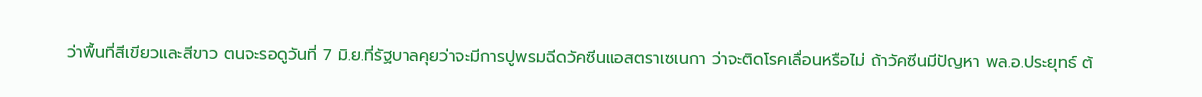ว่าพื้นที่สีเขียวและสีขาว ตนจะรอดูวันที่ 7 มิ.ย.ที่รัฐบาลคุยว่าจะมีการปูพรมฉีดวัคซีนแอสตราเซเนกา ว่าจะติดโรคเลื่อนหรือไม่ ถ้าวัคซีนมีปัญหา พล.อ.ประยุทธ์ ต้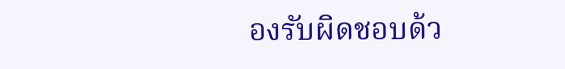องรับผิดชอบด้ว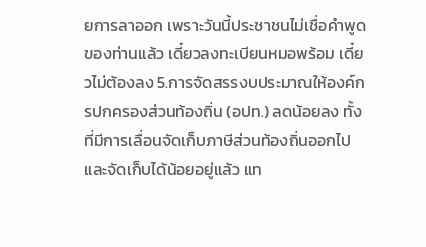ยการลาออก เพราะวันนี้ประชาชนไม่เชื่อคำพูดของท่านแล้ว เดี๋ยวลงทะเบียนหมอพร้อม เดี๋ยวไม่ต้องลง 5.การจัดสรรงบประมาณให้องค์กรปกครองส่วนท้องถิ่น (อปท.) ลดน้อยลง ทั้งที่มีการเลื่อนจัดเก็บภาษีส่วนท้องถิ่นออกไปและจัดเก็บได้น้อยอยู่แล้ว แท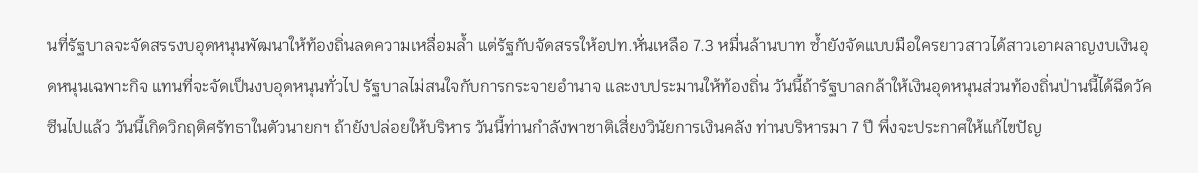นที่รัฐบาลจะจัดสรรงบอุดหนุนพัฒนาให้ท้องถิ่นลดความเหลื่อมล้ำ แต่รัฐกับจัดสรรให้อปท.หั่นเหลือ 7.3 หมื่นล้านบาท ซ้ำยังจัดแบบมือใครยาวสาวได้สาวเอาผลาญงบเงินอุดหนุนเฉพาะกิจ แทนที่จะจัดเป็นงบอุดหนุนทั่วไป รัฐบาลไม่สนใจกับการกระจายอำนาจ และงบประมานให้ท้องถิ่น วันนี้ถ้ารัฐบาลกล้าให้เงินอุดหนุนส่วนท้องถิ่นป่านนี้ได้ฉีดวัคซีนไปแล้ว วันนี้เกิดวิกฤติศรัทธาในตัวนายกฯ ถ้ายังปล่อยให้บริหาร วันนี้ท่านกำลังพาชาติเสี่ยงวินัยการเงินคลัง ท่านบริหารมา 7 ปี พึ่งจะประกาศให้แก้ไขปัญ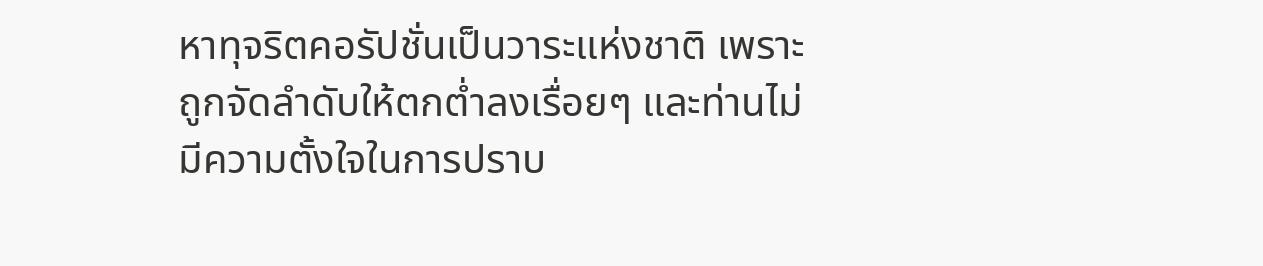หาทุจริตคอรัปชั่นเป็นวาระแห่งชาติ เพราะถูกจัดลำดับให้ตกต่ำลงเรื่อยๆ และท่านไม่มีความตั้งใจในการปราบ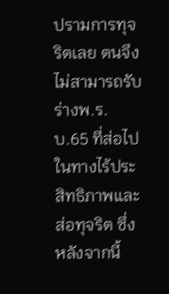ปรามการทุจริตเลย ตนจึงไม่สามารถรับร่างพ.ร.บ.65 ที่ส่อไปในทางไร้ประสิทธิภาพและส่อทุจริต ซึ่งหลังจากนี้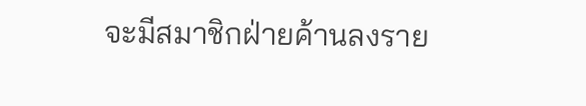จะมีสมาชิกฝ่ายค้านลงราย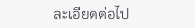ละเอียดต่อไป